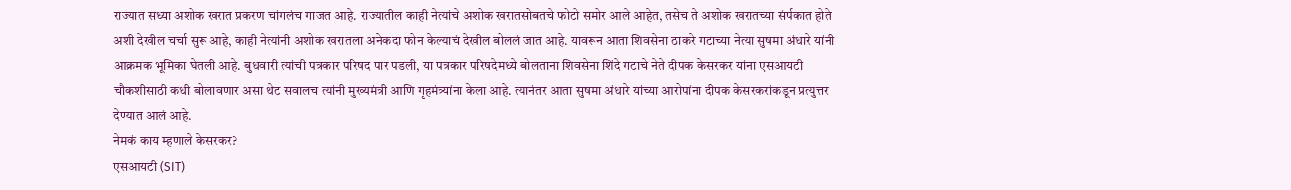राज्यात सध्या अशोक खरात प्रकरण चांगलंच गाजत आहे. राज्यातील काही नेत्यांचे अशोक खरातसोबतचे फोटो समोर आले आहेत, तसेच ते अशोक खरातच्या संर्पकात होते अशी देखील चर्चा सुरू आहे, काही नेत्यांनी अशोक खरातला अनेकदा फोन केल्याचं देखील बोललं जात आहे. यावरून आता शिवसेना ठाकरे गटाच्या नेत्या सुषमा अंधारे यांनी आक्रमक भूमिका घेतली आहे. बुधवारी त्यांची पत्रकार परिषद पार पडली, या पत्रकार परिषदेमध्ये बोलताना शिवसेना शिंदे गटाचे नेते दीपक केसरकर यांना एसआयटी चौकशीसाठी कधी बोलावणार असा थेट सवालच त्यांनी मुख्यमंत्री आणि गृहमंत्र्यांना केला आहे. त्यानंतर आता सुषमा अंधारे यांच्या आरोपांना दीपक केसरकरांकडून प्रत्युत्तर देण्यात आलं आहे.
नेमकं काय म्हणाले केसरकर?
एसआयटी (SIT)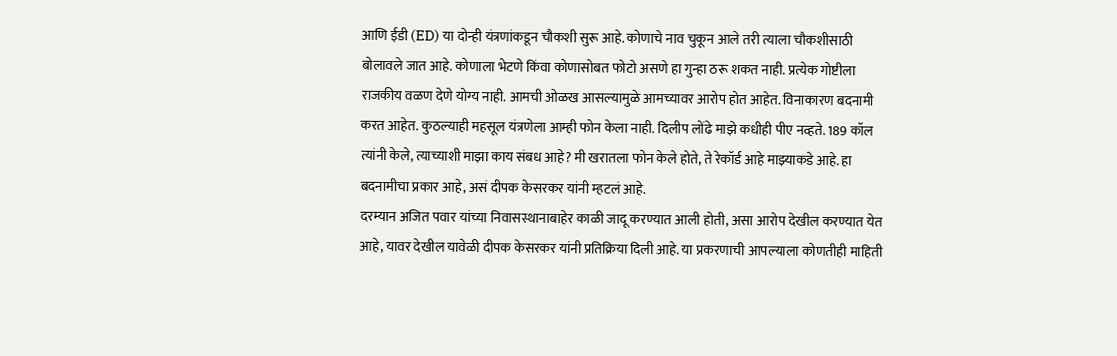आणि ईडी (ED) या दोन्ही यंत्रणांकडून चौकशी सुरू आहे. कोणाचे नाव चुकून आले तरी त्याला चौकशीसाठी बोलावले जात आहे. कोणाला भेटणे किंवा कोणासोबत फोटो असणे हा गुन्हा ठरू शकत नाही. प्रत्येक गोष्टीला राजकीय वळण देणे योग्य नाही. आमची ओळख आसल्यामुळे आमच्यावर आरोप होत आहेत. विनाकारण बदनामी करत आहेत. कुठल्याही महसूल यंत्रणेला आम्ही फोन केला नाही. दिलीप लोंढे माझे कधीही पीए नव्हते. 189 कॉल त्यांनी केले, त्याच्याशी माझा काय संबध आहे? मी खरातला फोन केले होते, ते रेकॉर्ड आहे माझ्याकडे आहे. हा बदनामीचा प्रकार आहे, असं दीपक केसरकर यांनी म्हटलं आहे.
दरम्यान अजित पवार यांच्या निवासस्थानाबाहेर काळी जादू करण्यात आली होती, असा आरोप देखील करण्यात येत आहे, यावर देखील यावेळी दीपक केसरकर यांनी प्रतिक्रिया दिली आहे. या प्रकरणाची आपल्याला कोणतीही माहिती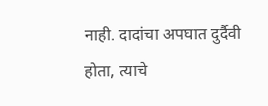नाही. दादांचा अपघात दुर्दैवी होता, त्याचे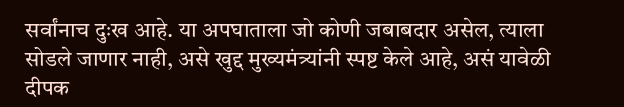सर्वांनाच दुःख आहे. या अपघाताला जो कोणी जबाबदार असेल, त्याला सोडले जाणार नाही, असे खुद्द मुख्यमंत्र्यांनी स्पष्ट केले आहे, असं यावेळी दीपक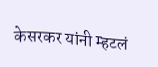केसरकर यांनी म्हटलं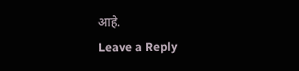आहे.
Leave a Reply